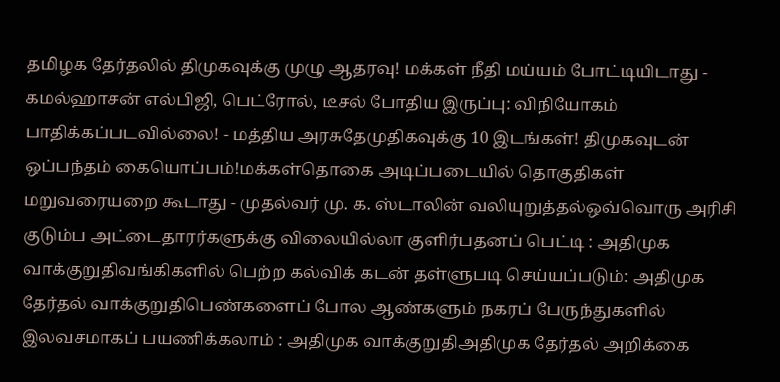தமிழக தேர்தலில் திமுகவுக்கு முழு ஆதரவு! மக்கள் நீதி மய்யம் போட்டியிடாது - கமல்ஹாசன் எல்பிஜி, பெட்ரோல், டீசல் போதிய இருப்பு: விநியோகம் பாதிக்கப்படவில்லை! - மத்திய அரசுதேமுதிகவுக்கு 10 இடங்கள்! திமுகவுடன் ஒப்பந்தம் கையொப்பம்!மக்கள்தொகை அடிப்படையில் தொகுதிகள் மறுவரையறை கூடாது - முதல்வர் மு. க. ஸ்டாலின் வலியுறுத்தல்ஒவ்வொரு அரிசி குடும்ப அட்டைதாரர்களுக்கு விலையில்லா குளிர்பதனப் பெட்டி : அதிமுக வாக்குறுதிவங்கிகளில் பெற்ற கல்விக் கடன் தள்ளுபடி செய்யப்படும்: அதிமுக தேர்தல் வாக்குறுதிபெண்களைப் போல ஆண்களும் நகரப் பேருந்துகளில் இலவசமாகப் பயணிக்கலாம் : அதிமுக வாக்குறுதிஅதிமுக தேர்தல் அறிக்கை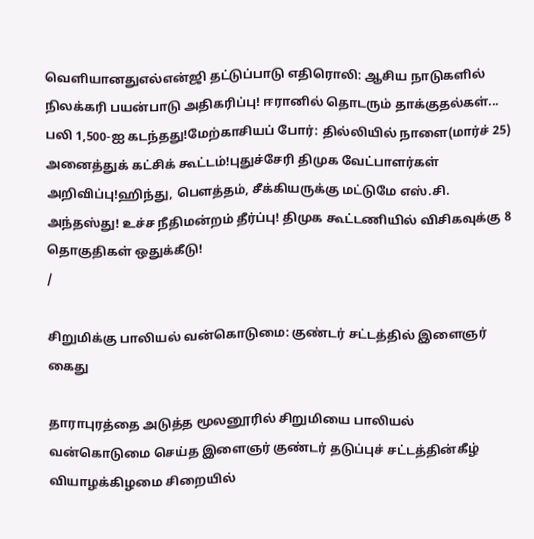வெளியானதுஎல்என்ஜி தட்டுப்பாடு எதிரொலி: ஆசிய நாடுகளில் நிலக்கரி பயன்பாடு அதிகரிப்பு! ஈரானில் தொடரும் தாக்குதல்கள்... பலி 1,500-ஐ கடந்தது!மேற்காசியப் போர்: தில்லியில் நாளை(மார்ச் 25) அனைத்துக் கட்சிக் கூட்டம்!புதுச்சேரி திமுக வேட்பாளர்கள் அறிவிப்பு!ஹிந்து, பெளத்தம், சீக்கியருக்கு மட்டுமே எஸ்.சி. அந்தஸ்து! உச்ச நீதிமன்றம் தீர்ப்பு! திமுக கூட்டணியில் விசிகவுக்கு 8 தொகுதிகள் ஒதுக்கீடு!
/

சிறுமிக்கு பாலியல் வன்கொடுமை: குண்டர் சட்டத்தில் இளைஞர் கைது

தாராபுரத்தை அடுத்த மூலனூரில் சிறுமியை பாலியல் வன்கொடுமை செய்த இளைஞர் குண்டர் தடுப்புச் சட்டத்தின்கீழ் வியாழக்கிழமை சிறையில்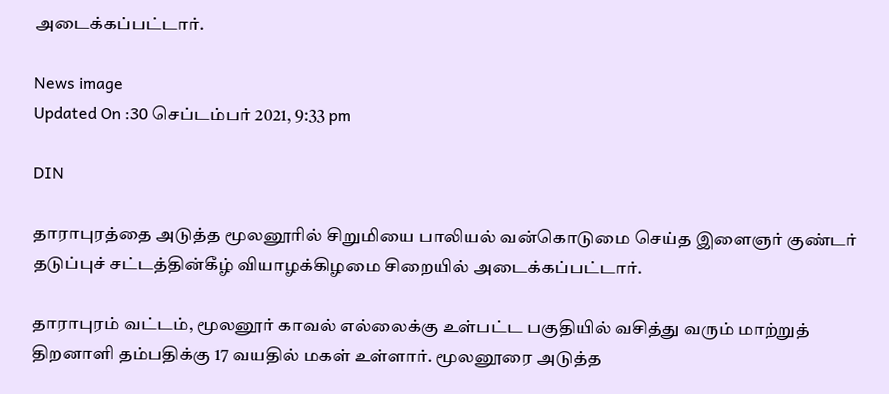அடைக்கப்பட்டார்.

News image
Updated On :30 செப்டம்பர் 2021, 9:33 pm

DIN

தாராபுரத்தை அடுத்த மூலனூரில் சிறுமியை பாலியல் வன்கொடுமை செய்த இளைஞர் குண்டர் தடுப்புச் சட்டத்தின்கீழ் வியாழக்கிழமை சிறையில் அடைக்கப்பட்டார்.

தாராபுரம் வட்டம், மூலனூர் காவல் எல்லைக்கு உள்பட்ட பகுதியில் வசித்து வரும் மாற்றுத் திறனாளி தம்பதிக்கு 17 வயதில் மகள் உள்ளார். மூலனூரை அடுத்த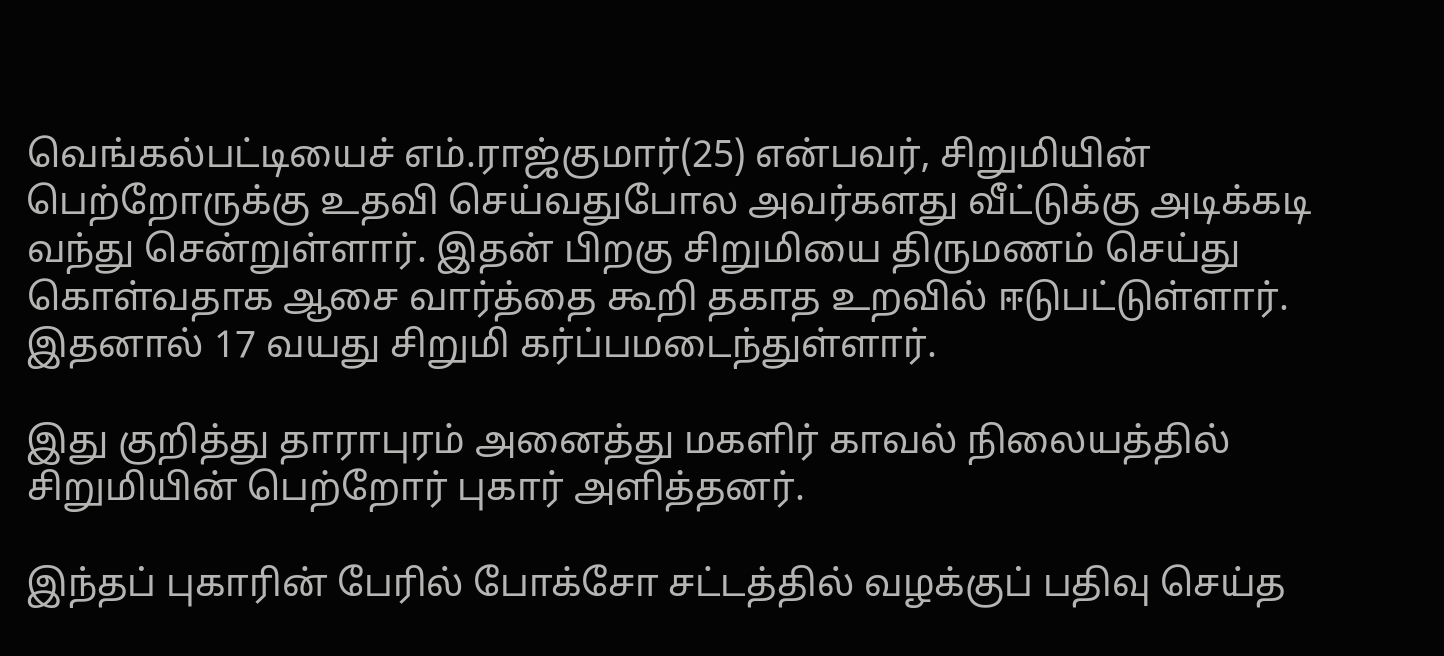வெங்கல்பட்டியைச் எம்.ராஜ்குமார்(25) என்பவர், சிறுமியின் பெற்றோருக்கு உதவி செய்வதுபோல அவர்களது வீட்டுக்கு அடிக்கடி வந்து சென்றுள்ளார். இதன் பிறகு சிறுமியை திருமணம் செய்து கொள்வதாக ஆசை வார்த்தை கூறி தகாத உறவில் ஈடுபட்டுள்ளார். இதனால் 17 வயது சிறுமி கர்ப்பமடைந்துள்ளார்.

இது குறித்து தாராபுரம் அனைத்து மகளிர் காவல் நிலையத்தில் சிறுமியின் பெற்றோர் புகார் அளித்தனர்.

இந்தப் புகாரின் பேரில் போக்சோ சட்டத்தில் வழக்குப் பதிவு செய்த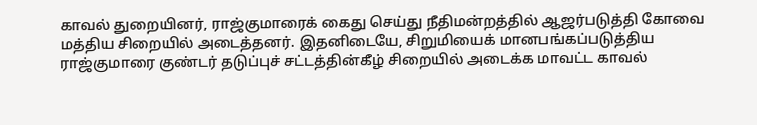காவல் துறையினர், ராஜ்குமாரைக் கைது செய்து நீதிமன்றத்தில் ஆஜர்படுத்தி கோவை மத்திய சிறையில் அடைத்தனர். இதனிடையே, சிறுமியைக் மானபங்கப்படுத்திய ராஜ்குமாரை குண்டர் தடுப்புச் சட்டத்தின்கீழ் சிறையில் அடைக்க மாவட்ட காவல்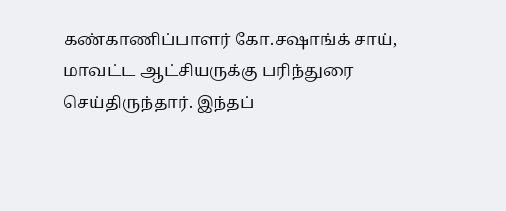கண்காணிப்பாளர் கோ.சஷாங்க் சாய், மாவட்ட ஆட்சியருக்கு பரிந்துரை செய்திருந்தார். இந்தப்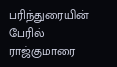பரிந்துரையின் பேரில் ராஜ்குமாரை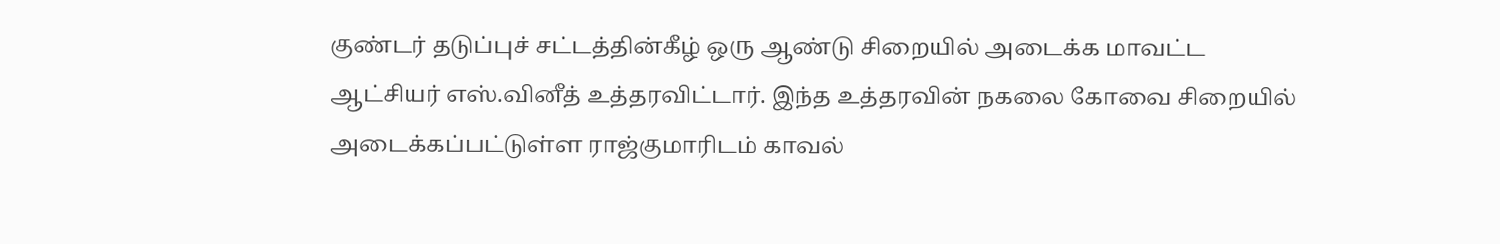குண்டர் தடுப்புச் சட்டத்தின்கீழ் ஒரு ஆண்டு சிறையில் அடைக்க மாவட்ட ஆட்சியர் எஸ்.வினீத் உத்தரவிட்டார். இந்த உத்தரவின் நகலை கோவை சிறையில் அடைக்கப்பட்டுள்ள ராஜ்குமாரிடம் காவல்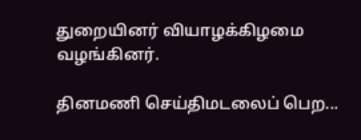துறையினர் வியாழக்கிழமை வழங்கினர்.

தினமணி செய்திமடலைப் பெற...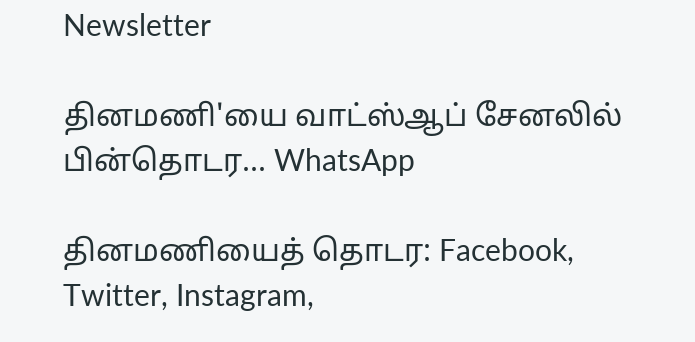Newsletter

தினமணி'யை வாட்ஸ்ஆப் சேனலில் பின்தொடர... WhatsApp

தினமணியைத் தொடர: Facebook, Twitter, Instagram,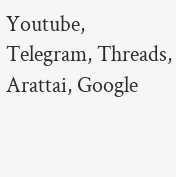Youtube, Telegram, Threads, Arattai, Google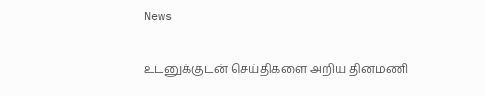News

உடனுக்குடன் செய்திகளை அறிய தினமணி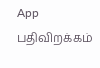App பதிவிறக்கம்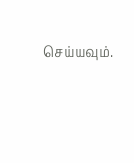செய்யவும்.